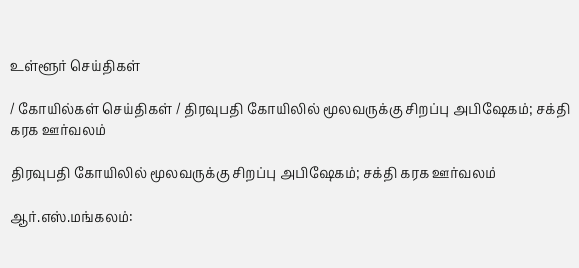உள்ளூர் செய்திகள்

/ கோயில்கள் செய்திகள் / திரவுபதி கோயிலில் மூலவருக்கு சிறப்பு அபிஷேகம்; சக்தி கரக ஊர்வலம்

திரவுபதி கோயிலில் மூலவருக்கு சிறப்பு அபிஷேகம்; சக்தி கரக ஊர்வலம்

ஆர்.எஸ்.மங்கலம்: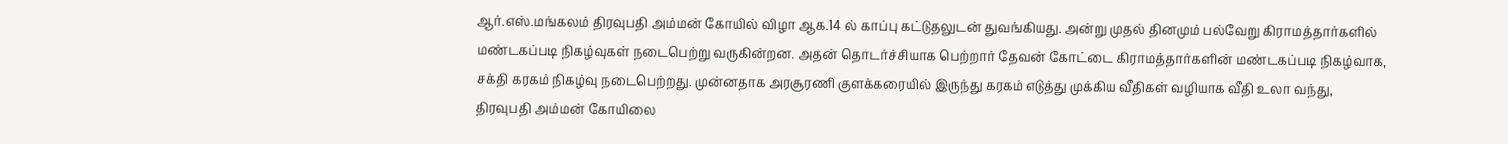ஆர்.எஸ்.மங்கலம் திரவுபதி அம்மன் கோயில் விழா ஆக.14 ல் காப்பு கட்டுதலுடன் துவங்கியது. அன்று முதல் தினமும் பல்வேறு கிராமத்தார்களில் மண்டகப்படி நிகழ்வுகள் நடைபெற்று வருகின்றன. அதன் தொடர்ச்சியாக பெற்றார் தேவன் கோட்டை கிராமத்தார்களின் மண்டகப்படி நிகழ்வாக, சக்தி கரகம் நிகழ்வு நடைபெற்றது. முன்னதாக அரசூரணி குளக்கரையில் இருந்து கரகம் எடுத்து முக்கிய வீதிகள் வழியாக வீதி உலா வந்து, திரவுபதி அம்மன் கோயிலை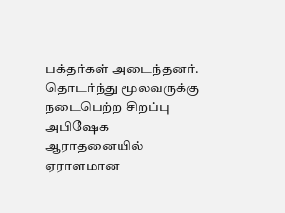பக்தர்கள் அடைந்தனர். தொடர்ந்து மூலவருக்கு நடைபெற்ற சிறப்பு அபிஷேக ஆராதனையில் ஏராளமான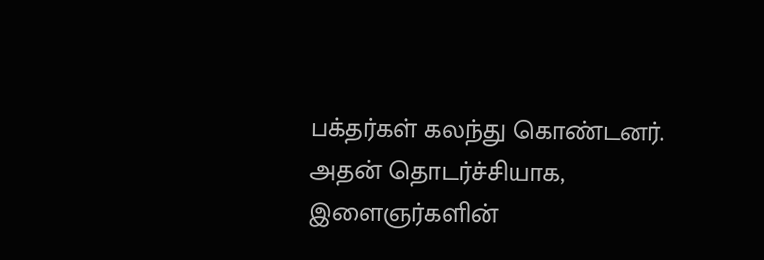பக்தர்கள் கலந்து கொண்டனர். அதன் தொடர்ச்சியாக, இளைஞர்களின்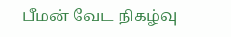பீமன் வேட நிகழ்வு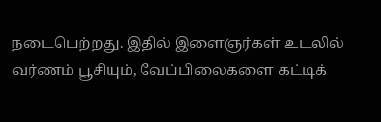நடைபெற்றது. இதில் இளைஞர்கள் உடலில் வர்ணம் பூசியும், வேப்பிலைகளை கட்டிக்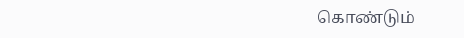கொண்டும்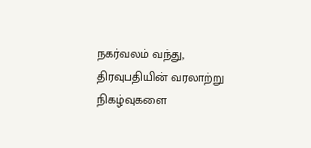நகர்வலம் வந்து, திரவுபதியின் வரலாற்று நிகழ்வுகளை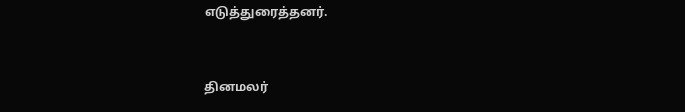எடுத்துரைத்தனர்.


தினமலர்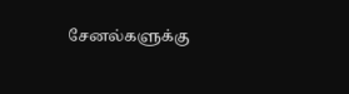சேனல்களுக்கு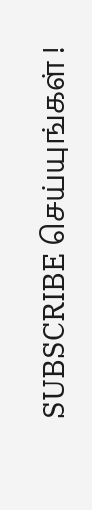SUBSCRIBE செய்யுங்கள் !